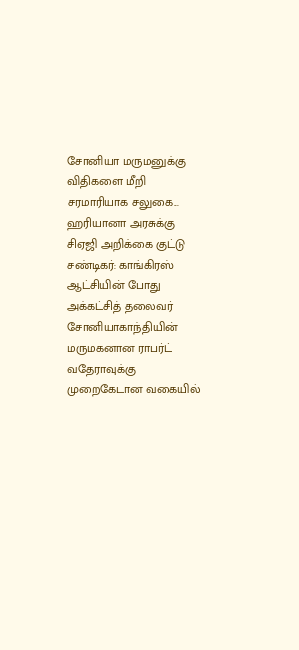சோனியா மருமனுக்கு விதிகளை மீறி சரமாரியாக சலுகை... ஹரியானா அரசுக்கு சிஏஜி அறிக்கை குட்டு
சண்டிகர்: காங்கிரஸ் ஆட்சியின் போது அக்கட்சித் தலைவர் சோனியாகாந்தியின் மருமகனான ராபர்ட் வதேராவுக்கு முறைகேடான வகையில்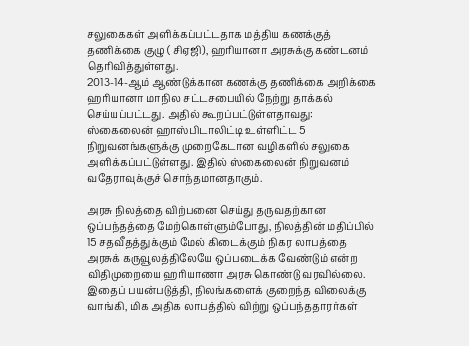சலுகைகள் அளிக்கப்பட்டதாக மத்திய கணக்குத் தணிக்கை குழு ( சிஏஜி), ஹரியானா அரசுக்கு கண்டனம் தெரிவித்துள்ளது.
2013-14-ஆம் ஆண்டுக்கான கணக்கு தணிக்கை அறிக்கை ஹரியானா மாநில சட்டசபையில் நேற்று தாக்கல் செய்யப்பட்டது. அதில் கூறப்பட்டுள்ளதாவது:
ஸ்கைலைன் ஹாஸ்பிடாலிட்டி உள்ளிட்ட 5 நிறுவனங்களுக்கு முறைகேடான வழிகளில் சலுகை அளிக்கப்பட்டுள்ளது. இதில் ஸ்கைலைன் நிறுவனம் வதேராவுக்குச் சொந்தமானதாகும்.

அரசு நிலத்தை விற்பனை செய்து தருவதற்கான ஒப்பந்தத்தை மேற்கொள்ளும்போது, நிலத்தின் மதிப்பில் 15 சதவீதத்துக்கும் மேல் கிடைக்கும் நிகர லாபத்தை அரசுக் கருவூலத்திலேயே ஒப்படைக்க வேண்டும் என்ற விதிமுறையை ஹரியாணா அரசு கொண்டு வரவில்லை.
இதைப் பயன்படுத்தி, நிலங்களைக் குறைந்த விலைக்கு வாங்கி, மிக அதிக லாபத்தில் விற்று ஒப்பந்ததாரர்கள்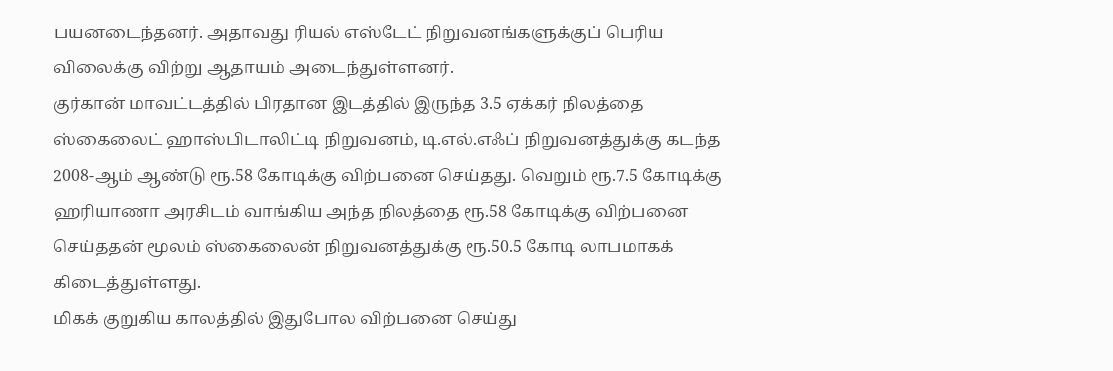பயனடைந்தனர். அதாவது ரியல் எஸ்டேட் நிறுவனங்களுக்குப் பெரிய விலைக்கு விற்று ஆதாயம் அடைந்துள்ளனர்.
குர்கான் மாவட்டத்தில் பிரதான இடத்தில் இருந்த 3.5 ஏக்கர் நிலத்தை ஸ்கைலைட் ஹாஸ்பிடாலிட்டி நிறுவனம், டி.எல்.எஃப் நிறுவனத்துக்கு கடந்த 2008-ஆம் ஆண்டு ரூ.58 கோடிக்கு விற்பனை செய்தது. வெறும் ரூ.7.5 கோடிக்கு ஹரியாணா அரசிடம் வாங்கிய அந்த நிலத்தை ரூ.58 கோடிக்கு விற்பனை செய்ததன் மூலம் ஸ்கைலைன் நிறுவனத்துக்கு ரூ.50.5 கோடி லாபமாகக் கிடைத்துள்ளது.
மிகக் குறுகிய காலத்தில் இதுபோல விற்பனை செய்து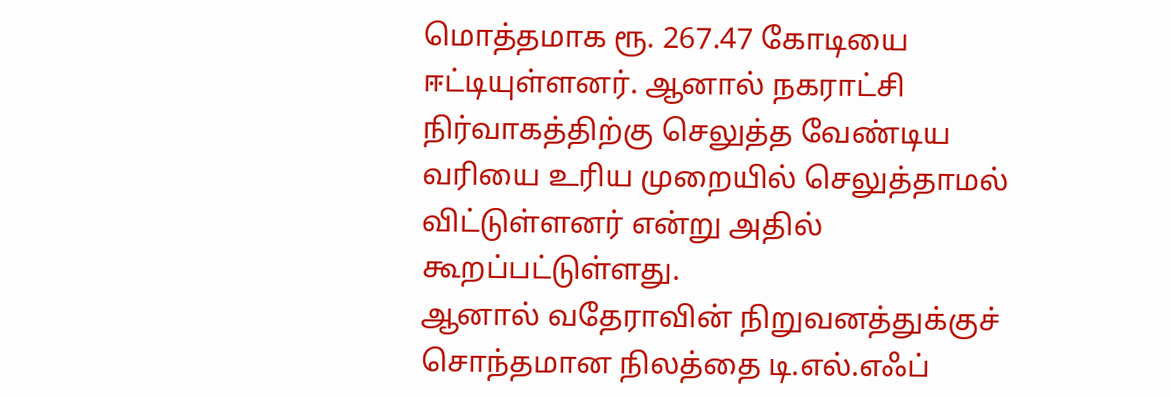மொத்தமாக ரூ. 267.47 கோடியை ஈட்டியுள்ளனர். ஆனால் நகராட்சி நிர்வாகத்திற்கு செலுத்த வேண்டிய வரியை உரிய முறையில் செலுத்தாமல் விட்டுள்ளனர் என்று அதில் கூறப்பட்டுள்ளது.
ஆனால் வதேராவின் நிறுவனத்துக்குச் சொந்தமான நிலத்தை டி.எல்.எஃப்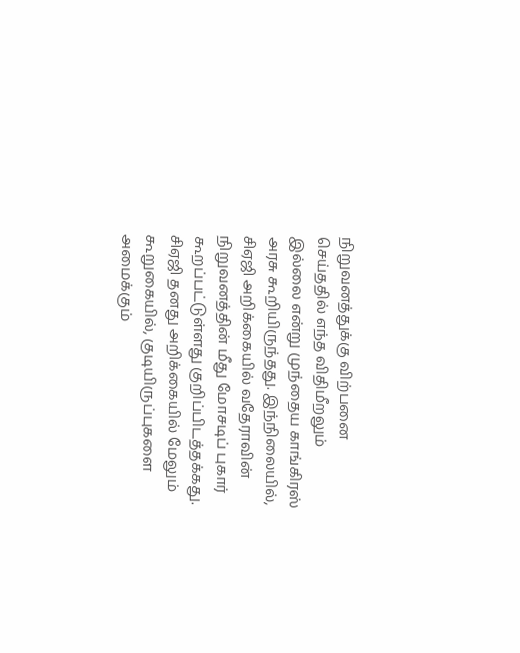நிறுவனத்துக்கு விற்பனை செய்ததில் எந்த விதிமீறலும் இல்லை என்று முந்தைய காங்கிரஸ் அரசு கூறியிருந்தது. இந்நிலையில், சிஏஜி அறிக்கையில் வதேராவின் நிறுவனத்தின் மீது மோசடிப் புகார் கூறப்பட்டுள்ளது குறிப்பிடத்தக்கது.
சிஏஜி தனது அறிக்கையில் மேலும் கூறுகையில், குடியிருப்புகளை அமைக்கும்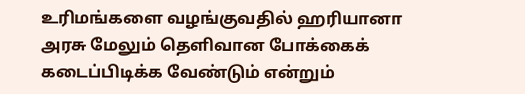உரிமங்களை வழங்குவதில் ஹரியானா அரசு மேலும் தெளிவான போக்கைக் கடைப்பிடிக்க வேண்டும் என்றும்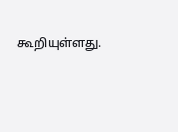கூறியுள்ளது.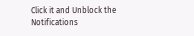Click it and Unblock the Notifications